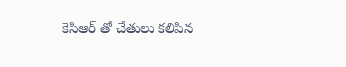కెసిఆర్ తో చేతులు కలిపిన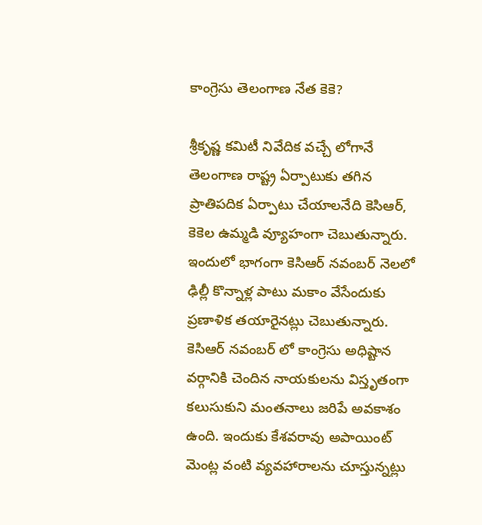కాంగ్రెసు తెలంగాణ నేత కెకె?

శ్రీకృష్ణ కమిటీ నివేదిక వచ్చే లోగానే తెలంగాణ రాష్ట్ర ఏర్పాటుకు తగిన ప్రాతిపదిక ఏర్పాటు చేయాలనేది కెసిఆర్, కెకెల ఉమ్మడి వ్యూహంగా చెబుతున్నారు. ఇందులో భాగంగా కెసిఆర్ నవంబర్ నెలలో ఢిల్లీ కొన్నాళ్ల పాటు మకాం వేసేందుకు ప్రణాళిక తయారైనట్లు చెబుతున్నారు. కెసిఆర్ నవంబర్ లో కాంగ్రెసు అధిష్టాన వర్గానికి చెందిన నాయకులను విస్తృతంగా కలుసుకుని మంతనాలు జరిపే అవకాశం ఉంది. ఇందుకు కేశవరావు అపాయింట్ మెంట్ల వంటి వ్యవహారాలను చూస్తున్నట్లు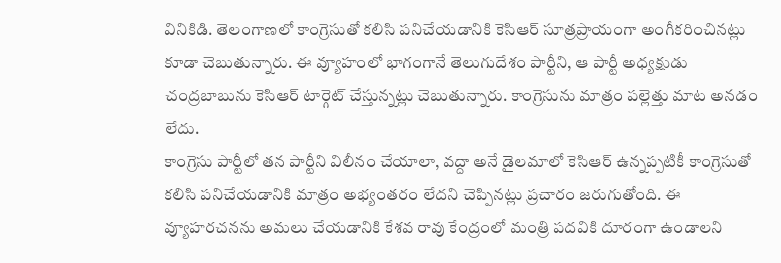వినికిడి. తెలంగాణలో కాంగ్రెసుతో కలిసి పనిచేయడానికి కెసిఆర్ సూత్రప్రాయంగా అంగీకరించినట్లు కూడా చెబుతున్నారు. ఈ వ్యూహంలో భాగంగానే తెలుగుదేశం పార్టీని, ఆ పార్టీ అధ్యక్షుడు చంద్రబాబును కెసిఆర్ టార్గెట్ చేస్తున్నట్లు చెబుతున్నారు. కాంగ్రెసును మాత్రం పల్లెత్తు మాట అనడం లేదు.
కాంగ్రెసు పార్టీలో తన పార్టీని విలీనం చేయాలా, వద్దా అనే డైలమాలో కెసిఆర్ ఉన్నప్పటికీ కాంగ్రెసుతో కలిసి పనిచేయడానికి మాత్రం అభ్యంతరం లేదని చెప్పినట్లు ప్రచారం జరుగుతోంది. ఈ వ్యూహరచనను అమలు చేయడానికి కేశవ రావు కేంద్రంలో మంత్రి పదవికి దూరంగా ఉండాలని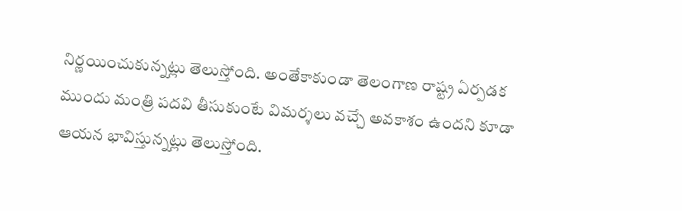నిర్ణయించుకున్నట్లు తెలుస్తోంది. అంతేకాకుండా తెలంగాణ రాష్ట్ర ఏర్పడక ముందు మంత్రి పదవి తీసుకుంటే విమర్శలు వచ్చే అవకాశం ఉందని కూడా ఆయన భావిస్తున్నట్లు తెలుస్తోంది.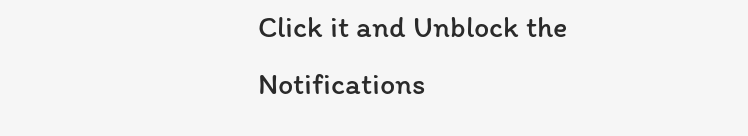Click it and Unblock the Notifications